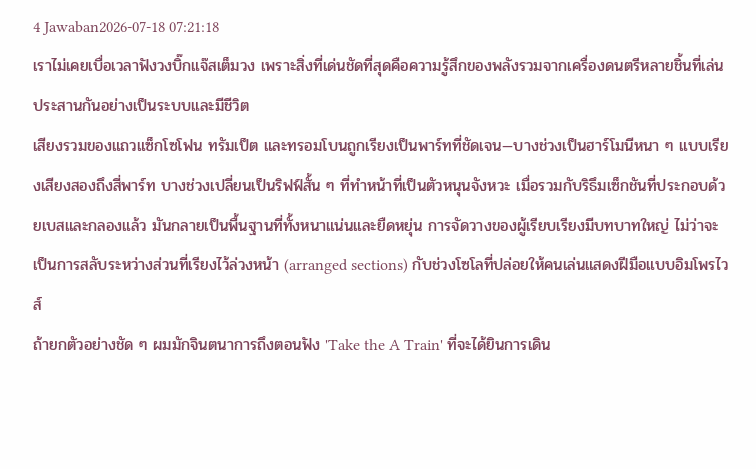4 Jawaban2026-07-18 07:21:18
เราไม่เคยเบื่อเวลาฟังวงบิ๊กแจ๊สเต็มวง เพราะสิ่งที่เด่นชัดที่สุดคือความรู้สึกของพลังรวมจากเครื่องดนตรีหลายชิ้นที่เล่นประสานกันอย่างเป็นระบบและมีชีวิต
เสียงรวมของแถวแซ็กโซโฟน ทรัมเป็ต และทรอมโบนถูกเรียงเป็นพาร์ทที่ชัดเจน—บางช่วงเป็นฮาร์โมนีหนา ๆ แบบเรียงเสียงสองถึงสี่พาร์ท บางช่วงเปลี่ยนเป็นริฟฟ์สั้น ๆ ที่ทำหน้าที่เป็นตัวหนุนจังหวะ เมื่อรวมกับริธึมเซ็กชันที่ประกอบด้วยเบสและกลองแล้ว มันกลายเป็นพื้นฐานที่ทั้งหนาแน่นและยืดหยุ่น การจัดวางของผู้เรียบเรียงมีบทบาทใหญ่ ไม่ว่าจะเป็นการสลับระหว่างส่วนที่เรียงไว้ล่วงหน้า (arranged sections) กับช่วงโซโลที่ปล่อยให้คนเล่นแสดงฝีมือแบบอิมโพรไวส์
ถ้ายกตัวอย่างชัด ๆ ผมมักจินตนาการถึงตอนฟัง 'Take the A Train' ที่จะได้ยินการเดิน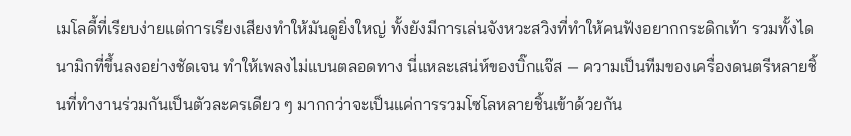เมโลดี้ที่เรียบง่ายแต่การเรียงเสียงทำให้มันดูยิ่งใหญ่ ทั้งยังมีการเล่นจังหวะสวิงที่ทำให้คนฟังอยากกระดิกเท้า รวมทั้งไดนามิกที่ขึ้นลงอย่างชัดเจน ทำให้เพลงไม่แบนตลอดทาง นี่แหละเสน่ห์ของบิ๊กแจ๊ส — ความเป็นทีมของเครื่องดนตรีหลายชิ้นที่ทำงานร่วมกันเป็นตัวละครเดียว ๆ มากกว่าจะเป็นแค่การรวมโซโลหลายชิ้นเข้าด้วยกัน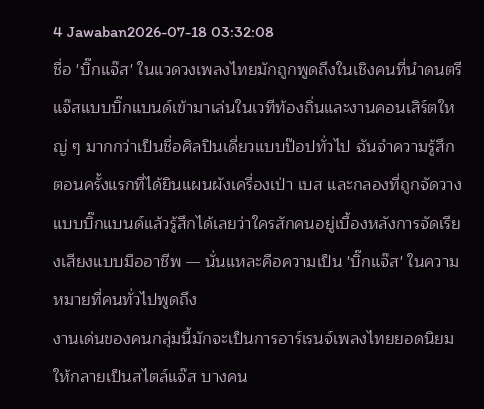4 Jawaban2026-07-18 03:32:08
ชื่อ 'บิ๊กแจ๊ส' ในแวดวงเพลงไทยมักถูกพูดถึงในเชิงคนที่นำดนตรีแจ๊สแบบบิ๊กแบนด์เข้ามาเล่นในเวทีท้องถิ่นและงานคอนเสิร์ตใหญ่ ๆ มากกว่าเป็นชื่อศิลปินเดี่ยวแบบป๊อปทั่วไป ฉันจำความรู้สึกตอนครั้งแรกที่ได้ยินแผนผังเครื่องเป่า เบส และกลองที่ถูกจัดวางแบบบิ๊กแบนด์แล้วรู้สึกได้เลยว่าใครสักคนอยู่เบื้องหลังการจัดเรียงเสียงแบบมืออาชีพ — นั่นแหละคือความเป็น 'บิ๊กแจ๊ส' ในความหมายที่คนทั่วไปพูดถึง
งานเด่นของคนกลุ่มนี้มักจะเป็นการอาร์เรนจ์เพลงไทยยอดนิยมให้กลายเป็นสไตล์แจ๊ส บางคน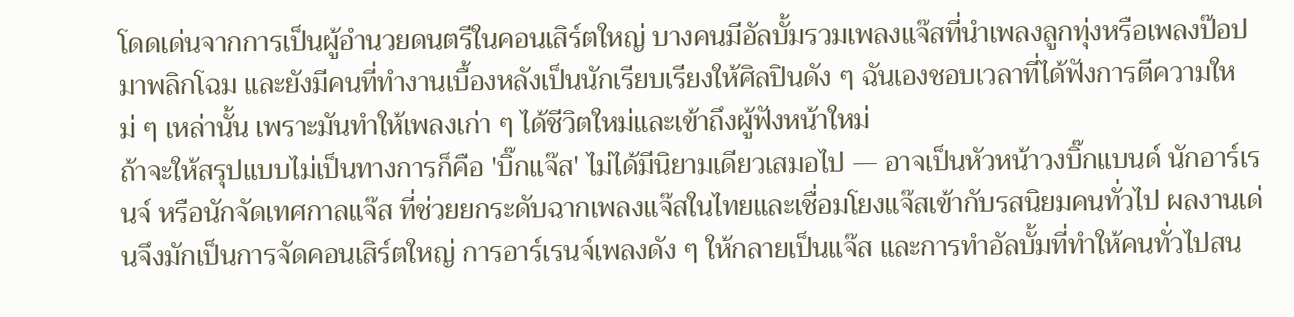โดดเด่นจากการเป็นผู้อำนวยดนตรีในคอนเสิร์ตใหญ่ บางคนมีอัลบั้มรวมเพลงแจ๊สที่นำเพลงลูกทุ่งหรือเพลงป๊อปมาพลิกโฉม และยังมีคนที่ทำงานเบื้องหลังเป็นนักเรียบเรียงให้ศิลปินดัง ๆ ฉันเองชอบเวลาที่ได้ฟังการตีความใหม่ ๆ เหล่านั้น เพราะมันทำให้เพลงเก่า ๆ ได้ชีวิตใหม่และเข้าถึงผู้ฟังหน้าใหม่
ถ้าจะให้สรุปแบบไม่เป็นทางการก็คือ 'บิ๊กแจ๊ส' ไม่ได้มีนิยามเดียวเสมอไป — อาจเป็นหัวหน้าวงบิ๊กแบนด์ นักอาร์เรนจ์ หรือนักจัดเทศกาลแจ๊ส ที่ช่วยยกระดับฉากเพลงแจ๊สในไทยและเชื่อมโยงแจ๊สเข้ากับรสนิยมคนทั่วไป ผลงานเด่นจึงมักเป็นการจัดคอนเสิร์ตใหญ่ การอาร์เรนจ์เพลงดัง ๆ ให้กลายเป็นแจ๊ส และการทำอัลบั้มที่ทำให้คนทั่วไปสน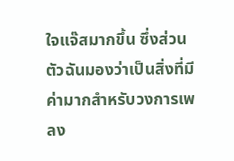ใจแจ๊สมากขึ้น ซึ่งส่วนตัวฉันมองว่าเป็นสิ่งที่มีค่ามากสำหรับวงการเพลง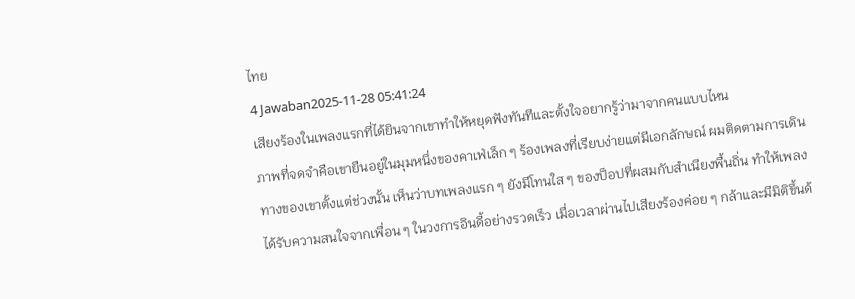ไทย
4 Jawaban2025-11-28 05:41:24
เสียงร้องในเพลงแรกที่ได้ยินจากเขาทำให้หยุดฟังทันทีและตั้งใจอยากรู้ว่ามาจากคนแบบไหน
ภาพที่จดจำคือเขายืนอยู่ในมุมหนึ่งของคาเฟ่เล็ก ๆ ร้องเพลงที่เรียบง่ายแต่มีเอกลักษณ์ ผมติดตามการเดินทางของเขาตั้งแต่ช่วงนั้น เห็นว่าบทเพลงแรก ๆ ยังมีโทนใส ๆ ของป็อปที่ผสมกับสำเนียงพื้นถิ่น ทำให้เพลงได้รับความสนใจจากเพื่อน ๆ ในวงการอินดี้อย่างรวดเร็ว เมื่อเวลาผ่านไปเสียงร้องค่อย ๆ กล้าและมีมิติขึ้นด้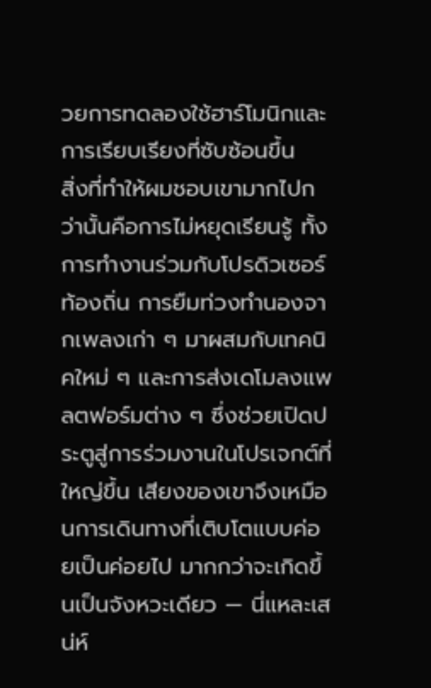วยการทดลองใช้ฮาร์โมนิกและการเรียบเรียงที่ซับซ้อนขึ้น
สิ่งที่ทำให้ผมชอบเขามากไปกว่านั้นคือการไม่หยุดเรียนรู้ ทั้งการทำงานร่วมกับโปรดิวเซอร์ท้องถิ่น การยืมท่วงทำนองจากเพลงเก่า ๆ มาผสมกับเทคนิคใหม่ ๆ และการส่งเดโมลงแพลตฟอร์มต่าง ๆ ซึ่งช่วยเปิดประตูสู่การร่วมงานในโปรเจกต์ที่ใหญ่ขึ้น เสียงของเขาจึงเหมือนการเดินทางที่เติบโตแบบค่อยเป็นค่อยไป มากกว่าจะเกิดขึ้นเป็นจังหวะเดียว — นี่แหละเสน่ห์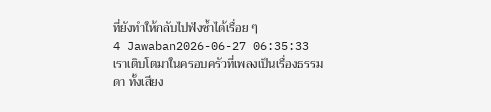ที่ยังทำให้กลับไปฟังซ้ำได้เรื่อย ๆ
4 Jawaban2026-06-27 06:35:33
เราเติบโตมาในครอบครัวที่เพลงเป็นเรื่องธรรมดา ทั้งเสียง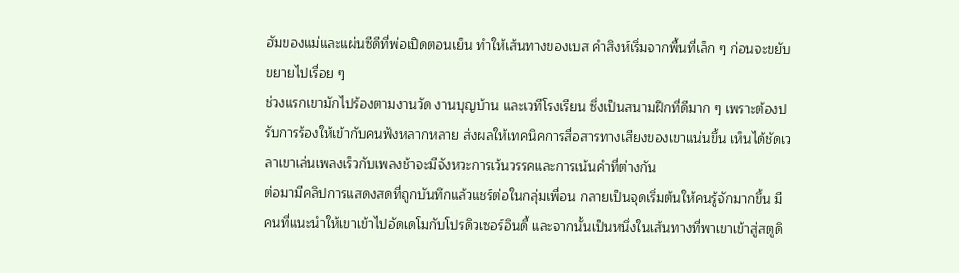ฮัมของแม่และแผ่นซีดีที่พ่อเปิดตอนเย็น ทำให้เส้นทางของเบส คำสิงห์เริ่มจากพื้นที่เล็ก ๆ ก่อนจะขยับขยายไปเรื่อย ๆ
ช่วงแรกเขามักไปร้องตามงานวัด งานบุญบ้าน และเวทีโรงเรียน ซึ่งเป็นสนามฝึกที่ดีมาก ๆ เพราะต้องปรับการร้องให้เข้ากับคนฟังหลากหลาย ส่งผลให้เทคนิคการสื่อสารทางเสียงของเขาแน่นขึ้น เห็นได้ชัดเวลาเขาเล่นเพลงเร็วกับเพลงช้าจะมีจังหวะการเว้นวรรคและการเน้นคำที่ต่างกัน
ต่อมามีคลิปการแสดงสดที่ถูกบันทึกแล้วแชร์ต่อในกลุ่มเพื่อน กลายเป็นจุดเริ่มต้นให้คนรู้จักมากขึ้น มีคนที่แนะนำให้เขาเข้าไปอัดเดโมกับโปรดิวเซอร์อินดี้ และจากนั้นเป็นหนึ่งในเส้นทางที่พาเขาเข้าสู่สตูดิ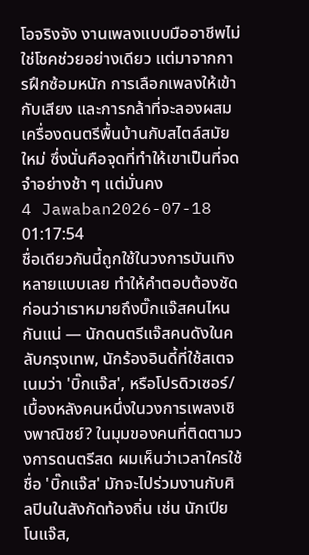โอจริงจัง งานเพลงแบบมืออาชีพไม่ใช่โชคช่วยอย่างเดียว แต่มาจากการฝึกซ้อมหนัก การเลือกเพลงให้เข้ากับเสียง และการกล้าที่จะลองผสมเครื่องดนตรีพื้นบ้านกับสไตล์สมัยใหม่ ซึ่งนั่นคือจุดที่ทำให้เขาเป็นที่จดจำอย่างช้า ๆ แต่มั่นคง
4 Jawaban2026-07-18 01:17:54
ชื่อเดียวกันนี้ถูกใช้ในวงการบันเทิงหลายแบบเลย ทำให้คำตอบต้องชัดก่อนว่าเราหมายถึงบิ๊กแจ๊สคนไหนกันแน่ — นักดนตรีแจ๊สคนดังในคลับกรุงเทพ, นักร้องอินดี้ที่ใช้สเตจเนมว่า 'บิ๊กแจ๊ส', หรือโปรดิวเซอร์/เบื้องหลังคนหนึ่งในวงการเพลงเชิงพาณิชย์? ในมุมของคนที่ติดตามวงการดนตรีสด ผมเห็นว่าเวลาใครใช้ชื่อ 'บิ๊กแจ๊ส' มักจะไปร่วมงานกับศิลปินในสังกัดท้องถิ่น เช่น นักเปียโนแจ๊ส,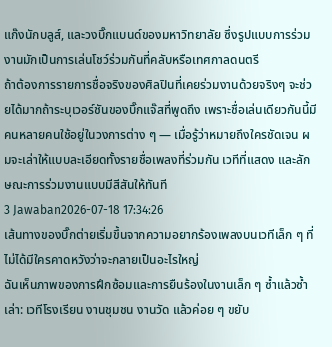แก๊งนักบลูส์, และวงบิ๊กแบนด์ของมหาวิทยาลัย ซึ่งรูปแบบการร่วมงานมักเป็นการเล่นโชว์ร่วมกันที่คลับหรือเทศกาลดนตรี
ถ้าต้องการรายการชื่อจริงของศิลปินที่เคยร่วมงานด้วยจริงๆ จะช่วยได้มากถ้าระบุเวอร์ชันของบิ๊กแจ๊สที่พูดถึง เพราะชื่อเล่นเดียวกันนี้มีคนหลายคนใช้อยู่ในวงการต่าง ๆ — เมื่อรู้ว่าหมายถึงใครชัดเจน ผมจะเล่าให้แบบละเอียดทั้งรายชื่อเพลงที่ร่วมกัน เวทีที่แสดง และลักษณะการร่วมงานแบบมีสีสันให้ทันที
3 Jawaban2026-07-18 17:34:26
เส้นทางของบิ๊กต่ายเริ่มขึ้นจากความอยากร้องเพลงบนเวทีเล็ก ๆ ที่ไม่ได้มีใครคาดหวังว่าจะกลายเป็นอะไรใหญ่
ฉันเห็นภาพของการฝึกซ้อมและการยืนร้องในงานเล็ก ๆ ซ้ำแล้วซ้ำเล่า: เวทีโรงเรียน งานชุมชน งานวัด แล้วค่อย ๆ ขยับ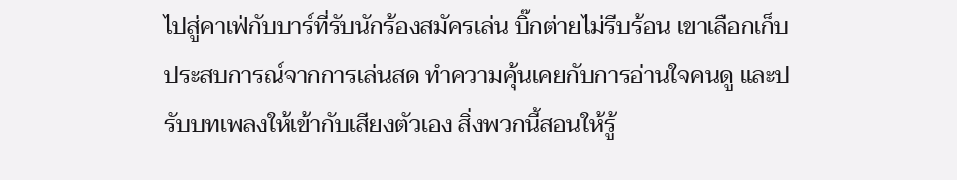ไปสู่คาเฟ่กับบาร์ที่รับนักร้องสมัครเล่น บิ๊กต่ายไม่รีบร้อน เขาเลือกเก็บประสบการณ์จากการเล่นสด ทำความคุ้นเคยกับการอ่านใจคนดู และปรับบทเพลงให้เข้ากับเสียงตัวเอง สิ่งพวกนี้สอนให้รู้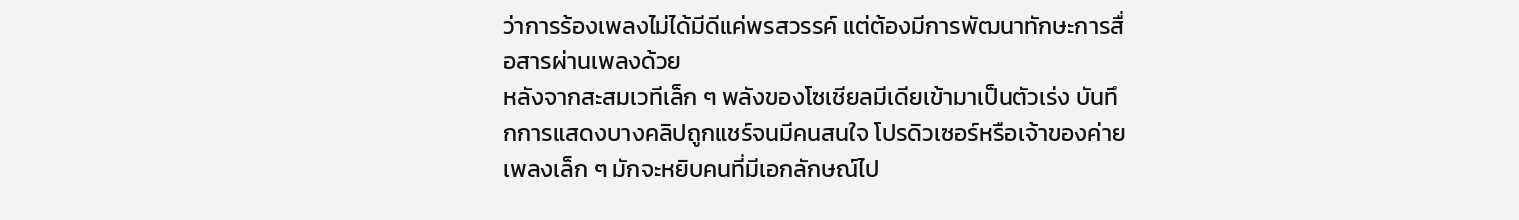ว่าการร้องเพลงไม่ได้มีดีแค่พรสวรรค์ แต่ต้องมีการพัฒนาทักษะการสื่อสารผ่านเพลงด้วย
หลังจากสะสมเวทีเล็ก ๆ พลังของโซเชียลมีเดียเข้ามาเป็นตัวเร่ง บันทึกการแสดงบางคลิปถูกแชร์จนมีคนสนใจ โปรดิวเซอร์หรือเจ้าของค่ายเพลงเล็ก ๆ มักจะหยิบคนที่มีเอกลักษณ์ไป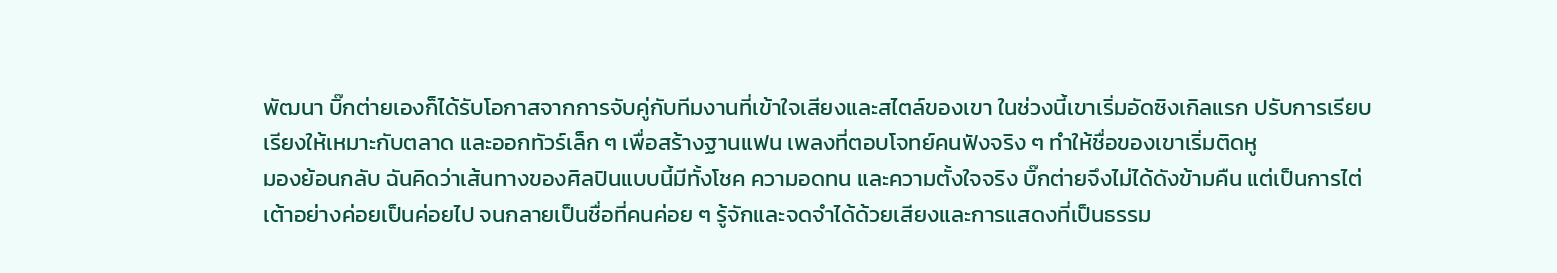พัฒนา บิ๊กต่ายเองก็ได้รับโอกาสจากการจับคู่กับทีมงานที่เข้าใจเสียงและสไตล์ของเขา ในช่วงนี้เขาเริ่มอัดซิงเกิลแรก ปรับการเรียบเรียงให้เหมาะกับตลาด และออกทัวร์เล็ก ๆ เพื่อสร้างฐานแฟน เพลงที่ตอบโจทย์คนฟังจริง ๆ ทำให้ชื่อของเขาเริ่มติดหู
มองย้อนกลับ ฉันคิดว่าเส้นทางของศิลปินแบบนี้มีทั้งโชค ความอดทน และความตั้งใจจริง บิ๊กต่ายจึงไม่ได้ดังข้ามคืน แต่เป็นการไต่เต้าอย่างค่อยเป็นค่อยไป จนกลายเป็นชื่อที่คนค่อย ๆ รู้จักและจดจำได้ด้วยเสียงและการแสดงที่เป็นธรรม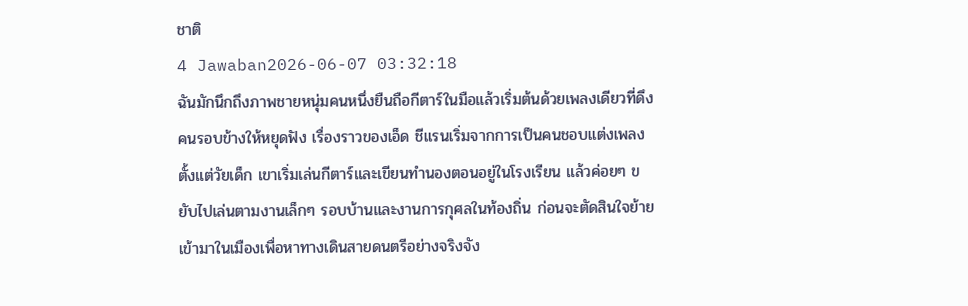ชาติ
4 Jawaban2026-06-07 03:32:18
ฉันมักนึกถึงภาพชายหนุ่มคนหนึ่งยืนถือกีตาร์ในมือแล้วเริ่มต้นด้วยเพลงเดียวที่ดึงคนรอบข้างให้หยุดฟัง เรื่องราวของเอ็ด ชีแรนเริ่มจากการเป็นคนชอบแต่งเพลงตั้งแต่วัยเด็ก เขาเริ่มเล่นกีตาร์และเขียนทำนองตอนอยู่ในโรงเรียน แล้วค่อยๆ ขยับไปเล่นตามงานเล็กๆ รอบบ้านและงานการกุศลในท้องถิ่น ก่อนจะตัดสินใจย้ายเข้ามาในเมืองเพื่อหาทางเดินสายดนตรีอย่างจริงจัง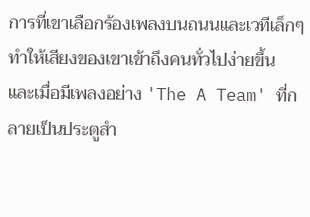การที่เขาเลือกร้องเพลงบนถนนและเวทีเล็กๆ ทำให้เสียงของเขาเข้าถึงคนทั่วไปง่ายขึ้น และเมื่อมีเพลงอย่าง 'The A Team' ที่กลายเป็นประตูสำ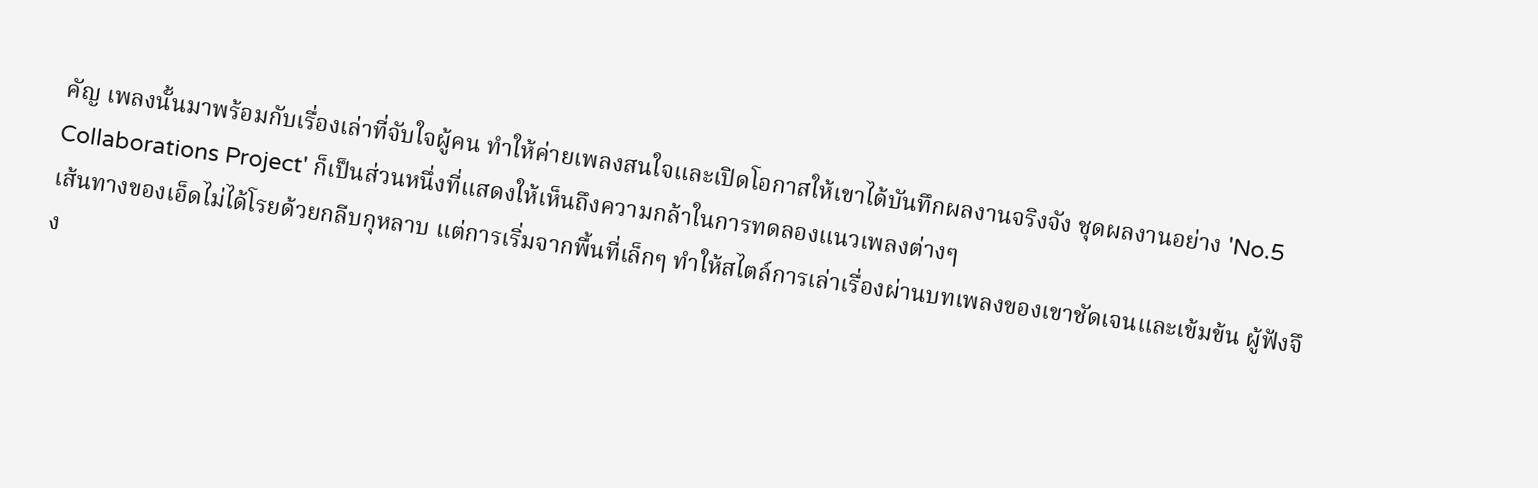คัญ เพลงนั้นมาพร้อมกับเรื่องเล่าที่จับใจผู้คน ทำให้ค่ายเพลงสนใจและเปิดโอกาสให้เขาได้บันทึกผลงานจริงจัง ชุดผลงานอย่าง 'No.5 Collaborations Project' ก็เป็นส่วนหนึ่งที่แสดงให้เห็นถึงความกล้าในการทดลองแนวเพลงต่างๆ
เส้นทางของเอ็ดไม่ได้โรยด้วยกลีบกุหลาบ แต่การเริ่มจากพื้นที่เล็กๆ ทำให้สไตล์การเล่าเรื่องผ่านบทเพลงของเขาชัดเจนและเข้มข้น ผู้ฟังจึง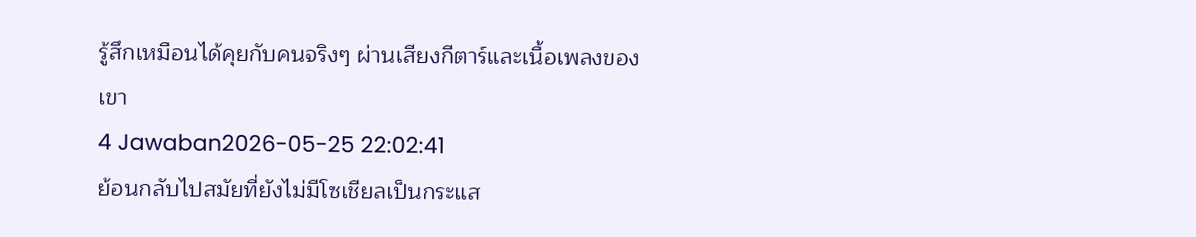รู้สึกเหมือนได้คุยกับคนจริงๆ ผ่านเสียงกีตาร์และเนื้อเพลงของเขา
4 Jawaban2026-05-25 22:02:41
ย้อนกลับไปสมัยที่ยังไม่มีโซเชียลเป็นกระแส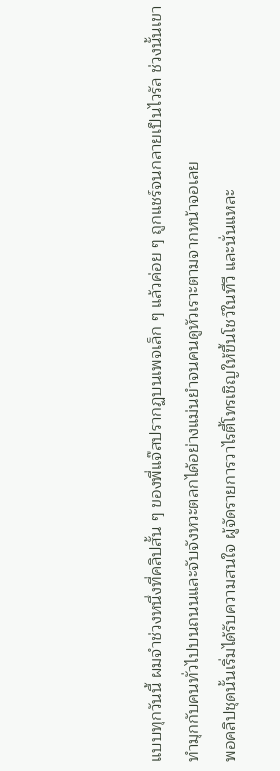แบบทุกวันนี้ ผมจำช่วงหนึ่งที่คลิปสั้น ๆ ของพี่แจ๊สปรากฏบนเพจเล็ก ๆ แล้วค่อย ๆ ถูกแชร์จนกลายเป็นไวรัล ช่วงนั้นเขาทำมุกกับคนทั่วไปบนถนนและจับจังหวะตลกได้อย่างแม่นยำจนคนดูหัวเราะตามจากหน้าจอเลย
พอคลิปชุดนั้นเริ่มได้รับความสนใจ ผู้จัดรายการวาไรตี้โทรเชิญให้ขึ้นโชว์ในทีวี และนั่นแหละ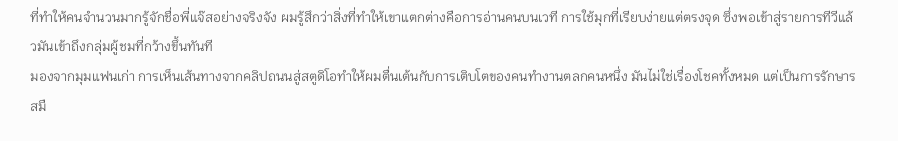ที่ทำให้คนจำนวนมากรู้จักชื่อพี่แจ๊สอย่างจริงจัง ผมรู้สึกว่าสิ่งที่ทำให้เขาแตกต่างคือการอ่านคนบนเวที การใช้มุกที่เรียบง่ายแต่ตรงจุด ซึ่งพอเข้าสู่รายการทีวีแล้วมันเข้าถึงกลุ่มผู้ชมที่กว้างขึ้นทันที
มองจากมุมแฟนเก่า การเห็นเส้นทางจากคลิปถนนสู่สตูดิโอทำให้ผมตื่นเต้นกับการเติบโตของคนทำงานตลกคนหนึ่ง มันไม่ใช่เรื่องโชคทั้งหมด แต่เป็นการรักษารสมื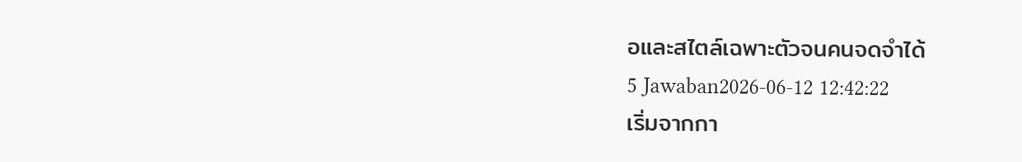อและสไตล์เฉพาะตัวจนคนจดจำได้
5 Jawaban2026-06-12 12:42:22
เริ่มจากกา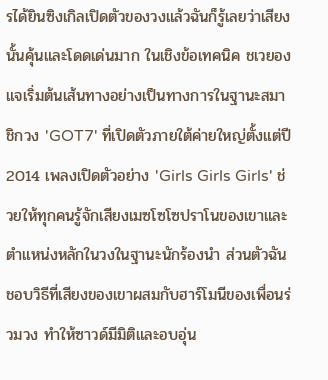รได้ยินซิงเกิลเปิดตัวของวงแล้วฉันก็รู้เลยว่าเสียงนั้นคุ้นและโดดเด่นมาก ในเชิงข้อเทคนิค ชเวยองแจเริ่มต้นเส้นทางอย่างเป็นทางการในฐานะสมาชิกวง 'GOT7' ที่เปิดตัวภายใต้ค่ายใหญ่ตั้งแต่ปี 2014 เพลงเปิดตัวอย่าง 'Girls Girls Girls' ช่วยให้ทุกคนรู้จักเสียงเมซโซโซปราโนของเขาและตำแหน่งหลักในวงในฐานะนักร้องนำ ส่วนตัวฉันชอบวิธีที่เสียงของเขาผสมกับฮาร์โมนีของเพื่อนร่วมวง ทำให้ซาวด์มีมิติและอบอุ่น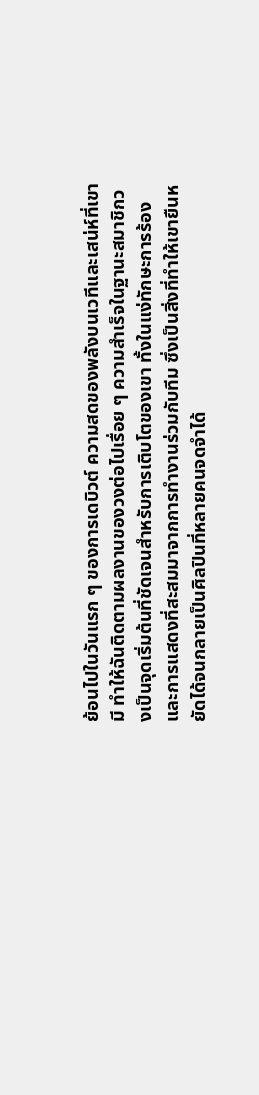ย้อนไปในวันแรก ๆ ของการเดบิวต์ ความสดของพลังบนเวทีและเสน่ห์ที่เขามี ทำให้ฉันติดตามผลงานของวงต่อไปเรื่อย ๆ ความสำเร็จในฐานะสมาชิกวงเป็นจุดเริ่มต้นที่ชัดเจนสำหรับการเติบโตของเขา ทั้งในแง่ทักษะการร้องและการแสดงที่สะสมมาจากการทำงานร่วมกับทีม ซึ่งเป็นสิ่งที่ทำให้เขายืนหยัดได้จนกลายเป็นศิลปินที่หลายคนจดจำได้